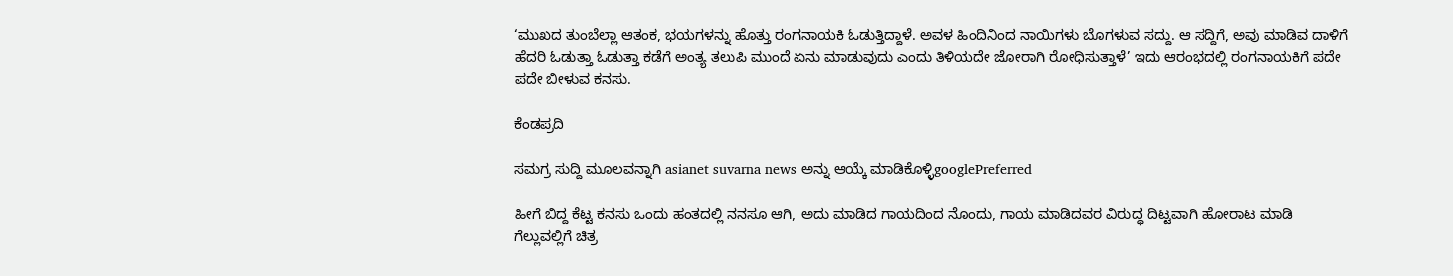‘ಮುಖದ ತುಂಬೆಲ್ಲಾ ಆತಂಕ, ಭಯಗಳನ್ನು ಹೊತ್ತು ರಂಗನಾಯಕಿ ಓಡುತ್ತಿದ್ದಾಳೆ. ಅವಳ ಹಿಂದಿನಿಂದ ನಾಯಿಗಳು ಬೊಗಳುವ ಸದ್ದು. ಆ ಸದ್ದಿಗೆ, ಅವು ಮಾಡಿವ ದಾಳಿಗೆ ಹೆದರಿ ಓಡುತ್ತಾ ಓಡುತ್ತಾ ಕಡೆಗೆ ಅಂತ್ಯ ತಲುಪಿ ಮುಂದೆ ಏನು ಮಾಡುವುದು ಎಂದು ತಿಳಿಯದೇ ಜೋರಾಗಿ ರೋಧಿಸುತ್ತಾಳೆ’ ಇದು ಆರಂಭದಲ್ಲಿ ರಂಗನಾಯಕಿಗೆ ಪದೇ ಪದೇ ಬೀಳುವ ಕನಸು.

ಕೆಂಡಪ್ರದಿ

ಸಮಗ್ರ ಸುದ್ದಿ ಮೂಲವನ್ನಾಗಿ asianet suvarna news ಅನ್ನು ಆಯ್ಕೆ ಮಾಡಿಕೊಳ್ಳಿgooglePreferred

ಹೀಗೆ ಬಿದ್ದ ಕೆಟ್ಟ ಕನಸು ಒಂದು ಹಂತದಲ್ಲಿ ನನಸೂ ಆಗಿ, ಅದು ಮಾಡಿದ ಗಾಯದಿಂದ ನೊಂದು, ಗಾಯ ಮಾಡಿದವರ ವಿರುದ್ಧ ದಿಟ್ಟವಾಗಿ ಹೋರಾಟ ಮಾಡಿ ಗೆಲ್ಲುವಲ್ಲಿಗೆ ಚಿತ್ರ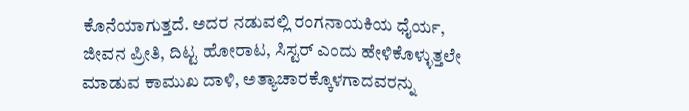ಕೊನೆಯಾಗುತ್ತದೆ. ಅದರ ನಡುವಲ್ಲಿ ರಂಗನಾಯಕಿಯ ಧೈರ್ಯ, ಜೀವನ ಪ್ರೀತಿ, ದಿಟ್ಟ ಹೋರಾಟ, ಸಿಸ್ಟರ್ ಎಂದು ಹೇಳಿಕೊಳ್ಳುತ್ತಲೇ ಮಾಡುವ ಕಾಮುಖ ದಾಳಿ, ಅತ್ಯಾಚಾರಕ್ಕೊಳಗಾದವರನ್ನು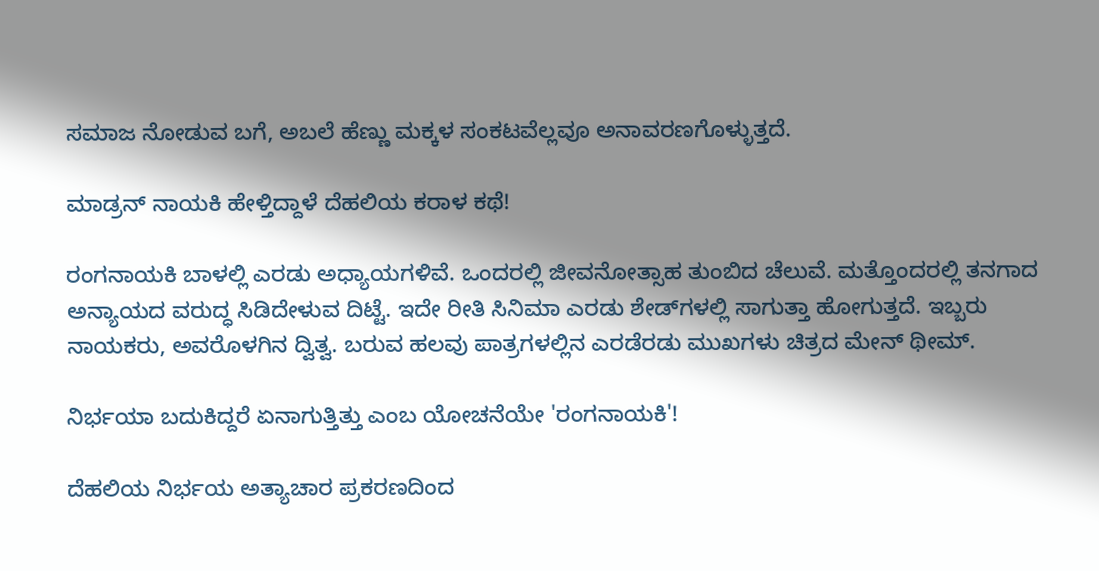ಸಮಾಜ ನೋಡುವ ಬಗೆ, ಅಬಲೆ ಹೆಣ್ಣು ಮಕ್ಕಳ ಸಂಕಟವೆಲ್ಲವೂ ಅನಾವರಣಗೊಳ್ಳುತ್ತದೆ.

ಮಾಡ್ರನ್ ನಾಯಕಿ ಹೇಳ್ತಿದ್ದಾಳೆ ದೆಹಲಿಯ ಕರಾಳ ಕಥೆ!

ರಂಗನಾಯಕಿ ಬಾಳಲ್ಲಿ ಎರಡು ಅಧ್ಯಾಯಗಳಿವೆ. ಒಂದರಲ್ಲಿ ಜೀವನೋತ್ಸಾಹ ತುಂಬಿದ ಚೆಲುವೆ. ಮತ್ತೊಂದರಲ್ಲಿ ತನಗಾದ ಅನ್ಯಾಯದ ವರುದ್ಧ ಸಿಡಿದೇಳುವ ದಿಟ್ಟೆ. ಇದೇ ರೀತಿ ಸಿನಿಮಾ ಎರಡು ಶೇಡ್‌ಗಳಲ್ಲಿ ಸಾಗುತ್ತಾ ಹೋಗುತ್ತದೆ. ಇಬ್ಬರು ನಾಯಕರು, ಅವರೊಳಗಿನ ದ್ವಿತ್ವ. ಬರುವ ಹಲವು ಪಾತ್ರಗಳಲ್ಲಿನ ಎರಡೆರಡು ಮುಖಗಳು ಚಿತ್ರದ ಮೇನ್ ಥೀಮ್.

ನಿರ್ಭಯಾ ಬದುಕಿದ್ದರೆ ಏನಾಗುತ್ತಿತ್ತು ಎಂಬ ಯೋಚನೆಯೇ 'ರಂಗನಾಯಕಿ'!

ದೆಹಲಿಯ ನಿರ್ಭಯ ಅತ್ಯಾಚಾರ ಪ್ರಕರಣದಿಂದ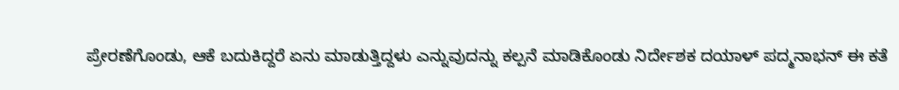ಪ್ರೇರಣೆಗೊಂಡು, ಆಕೆ ಬದುಕಿದ್ದರೆ ಏನು ಮಾಡುತ್ತಿದ್ದಳು ಎನ್ನುವುದನ್ನು ಕಲ್ಪನೆ ಮಾಡಿಕೊಂಡು ನಿರ್ದೇಶಕ ದಯಾಳ್ ಪದ್ಮನಾಭನ್ ಈ ಕತೆ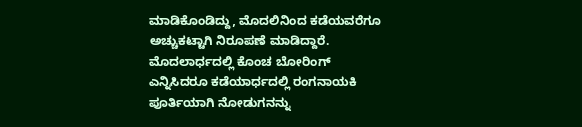ಮಾಡಿಕೊಂಡಿದ್ದು, ಮೊದಲಿನಿಂದ ಕಡೆಯವರೆಗೂ ಅಚ್ಚುಕಟ್ಟಾಗಿ ನಿರೂಪಣೆ ಮಾಡಿದ್ದಾರೆ. ಮೊದಲಾರ್ಧದಲ್ಲಿ ಕೊಂಚ ಬೋರಿಂಗ್ ಎನ್ನಿಸಿದರೂ ಕಡೆಯಾರ್ಧದಲ್ಲಿ ರಂಗನಾಯಕಿ ಪೂರ್ತಿಯಾಗಿ ನೋಡುಗನನ್ನು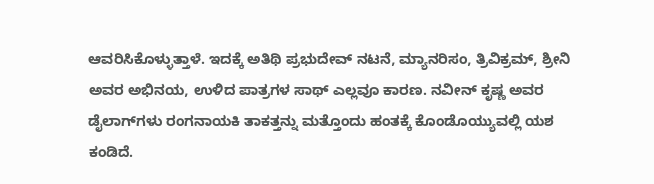ಆವರಿಸಿಕೊಳ್ಳುತ್ತಾಳೆ. ಇದಕ್ಕೆ ಅತಿಥಿ ಪ್ರಭುದೇವ್ ನಟನೆ, ಮ್ಯಾನರಿಸಂ, ತ್ರಿವಿಕ್ರಮ್, ಶ್ರೀನಿ ಅವರ ಅಭಿನಯ, ಉಳಿದ ಪಾತ್ರಗಳ ಸಾಥ್ ಎಲ್ಲವೂ ಕಾರಣ. ನವೀನ್ ಕೃಷ್ಣ ಅವರ ಡೈಲಾಗ್‌ಗಳು ರಂಗನಾಯಕಿ ತಾಕತ್ತನ್ನು ಮತ್ತೊಂದು ಹಂತಕ್ಕೆ ಕೊಂಡೊಯ್ಯುವಲ್ಲಿ ಯಶ ಕಂಡಿದೆ.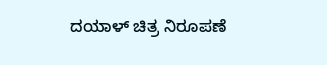ದಯಾಳ್ ಚಿತ್ರ ನಿರೂಪಣೆ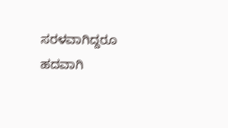ಸರಳವಾಗಿದ್ದರೂ ಹದವಾಗಿ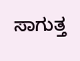ಸಾಗುತ್ತ